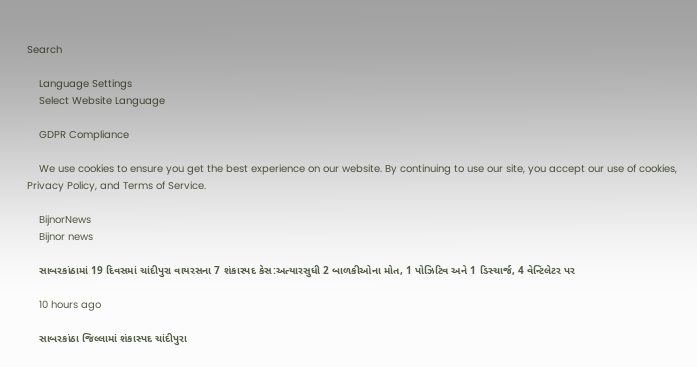Search

    Language Settings
    Select Website Language

    GDPR Compliance

    We use cookies to ensure you get the best experience on our website. By continuing to use our site, you accept our use of cookies, Privacy Policy, and Terms of Service.

    BijnorNews
    Bijnor news

    સાબરકાંઠામાં 19 દિવસમાં ચાંદીપુરા વાયરસના 7 શંકાસ્પદ કેસ:અત્યારસુધી 2 બાળકીઓના મોત, 1 પોઝિટિવ અને 1 ડિસ્ચાર્જ, 4 વેન્ટિલેટર પર

    10 hours ago

    સાબરકાંઠા જિલ્લામાં શંકાસ્પદ ચાંદીપુરા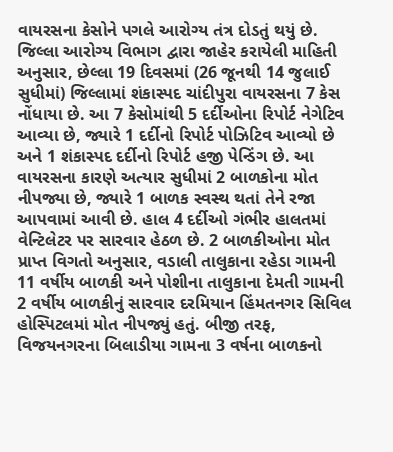વાયરસના કેસોને પગલે આરોગ્ય તંત્ર દોડતું થયું છે. જિલ્લા આરોગ્ય વિભાગ દ્વારા જાહેર કરાયેલી માહિતી અનુસાર, છેલ્લા 19 દિવસમાં (26 જૂનથી 14 જુલાઈ સુધીમાં) જિલ્લામાં શંકાસ્પદ ચાંદીપુરા વાયરસના 7 કેસ નોંધાયા છે. આ 7 કેસોમાંથી 5 દર્દીઓના રિપોર્ટ નેગેટિવ આવ્યા છે, જ્યારે 1 દર્દીનો રિપોર્ટ પોઝિટિવ આવ્યો છે અને 1 શંકાસ્પદ દર્દીનો રિપોર્ટ હજી પેન્ડિંગ છે. આ વાયરસના કારણે અત્યાર સુધીમાં 2 બાળકોના મોત નીપજ્યા છે, જ્યારે 1 બાળક સ્વસ્થ થતાં તેને રજા આપવામાં આવી છે. હાલ 4 દર્દીઓ ગંભીર હાલતમાં વેન્ટિલેટર પર સારવાર હેઠળ છે. 2 બાળકીઓના મોત પ્રાપ્ત વિગતો અનુસાર, વડાલી તાલુકાના રહેડા ગામની 11 વર્ષીય બાળકી અને પોશીના તાલુકાના દેમતી ગામની 2 વર્ષીય બાળકીનું સારવાર દરમિયાન હિંમતનગર સિવિલ હોસ્પિટલમાં મોત નીપજ્યું હતું. બીજી તરફ, વિજયનગરના બિલાડીયા ગામના 3 વર્ષના બાળકનો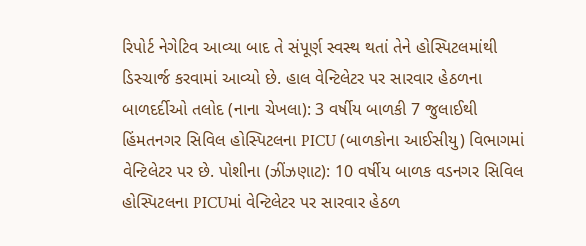રિપોર્ટ નેગેટિવ આવ્યા બાદ તે સંપૂર્ણ સ્વસ્થ થતાં તેને હોસ્પિટલમાંથી ડિસ્ચાર્જ કરવામાં આવ્યો છે. હાલ વેન્ટિલેટર પર સારવાર હેઠળના બાળદર્દીઓ તલોદ (નાના ચેખલા): 3 વર્ષીય બાળકી 7 જુલાઈથી હિંમતનગર સિવિલ હોસ્પિટલના PICU (બાળકોના આઈસીયુ) વિભાગમાં વેન્ટિલેટર પર છે. પોશીના (ઝીંઝણાટ): 10 વર્ષીય બાળક વડનગર સિવિલ હોસ્પિટલના PICUમાં વેન્ટિલેટર પર સારવાર હેઠળ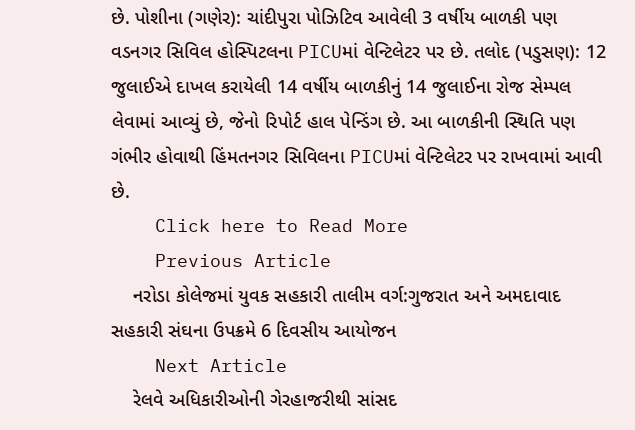છે. પોશીના (ગણેર): ચાંદીપુરા પોઝિટિવ આવેલી 3 વર્ષીય બાળકી પણ વડનગર સિવિલ હોસ્પિટલના PICUમાં વેન્ટિલેટર પર છે. તલોદ (પડુસણ): 12 જુલાઈએ દાખલ કરાયેલી 14 વર્ષીય બાળકીનું 14 જુલાઈના રોજ સેમ્પલ લેવામાં આવ્યું છે, જેનો રિપોર્ટ હાલ પેન્ડિંગ છે. આ બાળકીની સ્થિતિ પણ ગંભીર હોવાથી હિંમતનગર સિવિલના PICUમાં વેન્ટિલેટર પર રાખવામાં આવી છે.
    Click here to Read More
    Previous Article
    નરોડા કોલેજમાં યુવક સહકારી તાલીમ વર્ગ:ગુજરાત અને અમદાવાદ સહકારી સંઘના ઉપક્રમે 6 દિવસીય આયોજન
    Next Article
    રેલવે અધિકારીઓની ગેરહાજરીથી સાંસદ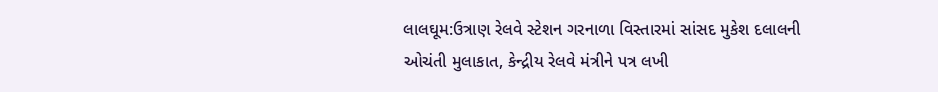લાલઘૂમ:ઉત્રાણ રેલવે સ્ટેશન ગરનાળા વિસ્તારમાં સાંસદ મુકેશ દલાલની ઓચંતી મુલાકાત, કેન્દ્રીય રેલવે મંત્રીને પત્ર લખી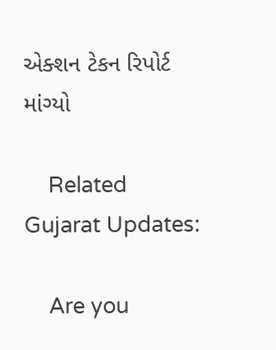એક્શન ટેકન રિપોર્ટ માંગ્યો

    Related Gujarat Updates:

    Are you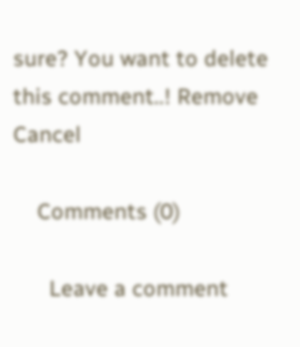sure? You want to delete this comment..! Remove Cancel

    Comments (0)

      Leave a comment